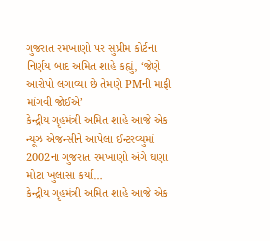ગુજરાત રમખાણો પર સુપ્રીમ કોર્ટના નિર્ણય બાદ અમિત શાહે કહ્યું, ‘જેણે આરોપો લગાવ્યા છે તેમણે PMની માફી માંગવી જોઈએ’
કેન્દ્રીય ગૃહમંત્રી અમિત શાહે આજે એક ન્યૂઝ એજન્સીને આપેલા ઈન્ટરવ્યુમાં 2002ના ગુજરાત રમખાણો અંગે ઘણા મોટા ખુલાસા કર્યા…
કેન્દ્રીય ગૃહમંત્રી અમિત શાહે આજે એક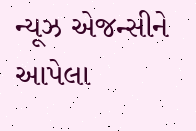ન્યૂઝ એજન્સીને આપેલા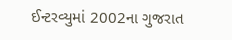ઈન્ટરવ્યુમાં 2002ના ગુજરાત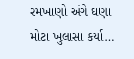રમખાણો અંગે ઘણા મોટા ખુલાસા કર્યા…